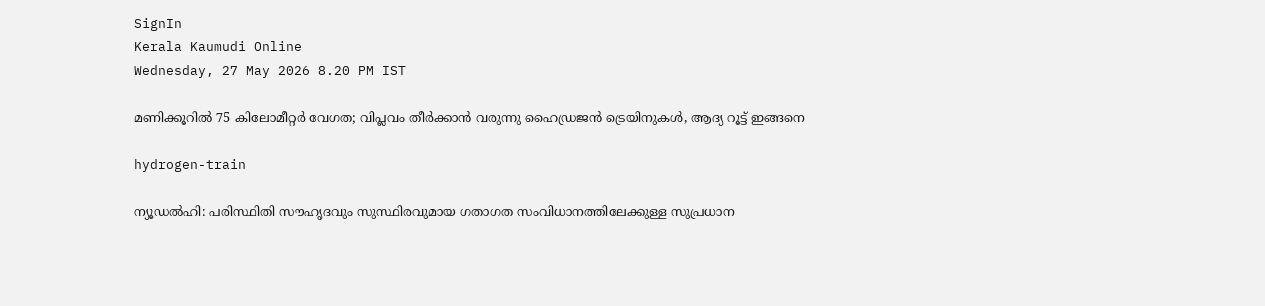SignIn
Kerala Kaumudi Online
Wednesday, 27 May 2026 8.20 PM IST

മണിക്കൂറില്‍ 75 കിലോമീറ്റര്‍ വേഗത; വിപ്ലവം തീര്‍ക്കാന്‍ വരുന്നു ഹൈഡ്രജന്‍ ട്രെയിനുകള്‍, ആദ്യ റൂട്ട് ഇങ്ങനെ

hydrogen-train

ന്യൂഡല്‍ഹി: പരിസ്ഥിതി സൗഹൃദവും സുസ്ഥിരവുമായ ഗതാഗത സംവിധാനത്തിലേക്കുള്ള സുപ്രധാന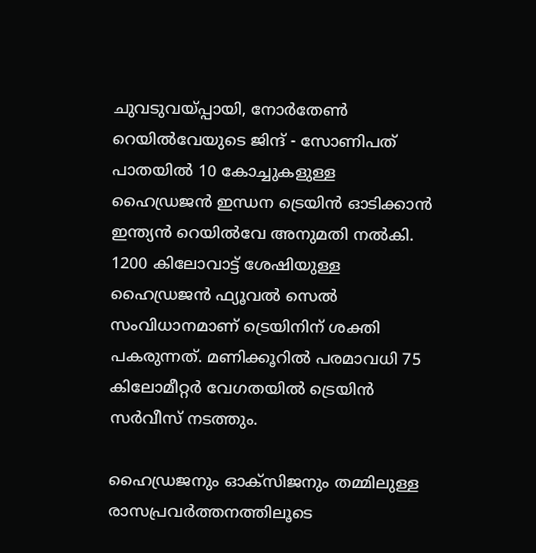ചുവടുവയ്പ്പായി, നോര്‍തേണ്‍ റെയില്‍വേയുടെ ജിന്ദ് - സോണിപത് പാതയില്‍ 10 കോച്ചുകളുള്ള ഹൈഡ്രജന്‍ ഇന്ധന ട്രെയിന്‍ ഓടിക്കാന്‍ ഇന്ത്യന്‍ റെയില്‍വേ അനുമതി നല്‍കി. 1200 കിലോവാട്ട് ശേഷിയുള്ള ഹൈഡ്രജന്‍ ഫ്യൂവല്‍ സെല്‍ സംവിധാനമാണ് ട്രെയിനിന് ശക്തി പകരുന്നത്. മണിക്കൂറില്‍ പരമാവധി 75 കിലോമീറ്റര്‍ വേഗതയില്‍ ട്രെയിന്‍ സര്‍വീസ് നടത്തും.

ഹൈഡ്രജനും ഓക്‌സിജനും തമ്മിലുള്ള രാസപ്രവര്‍ത്തനത്തിലൂടെ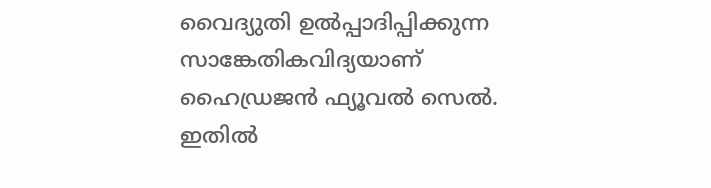വൈദ്യുതി ഉല്‍പ്പാദിപ്പിക്കുന്ന സാങ്കേതികവിദ്യയാണ് ഹൈഡ്രജന്‍ ഫ്യൂവല്‍ സെല്‍. ഇതില്‍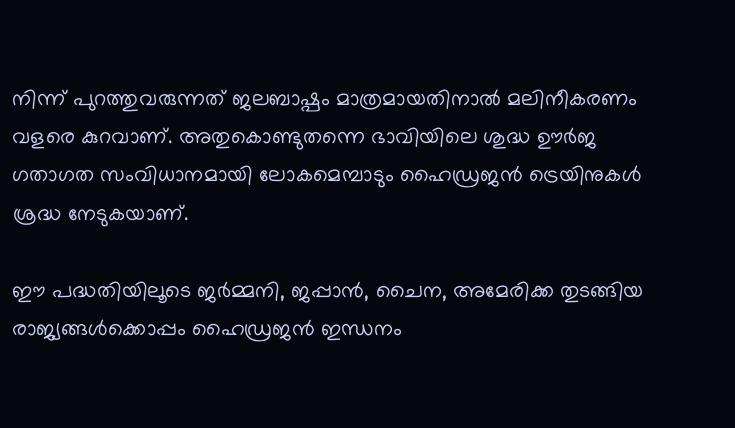നിന്ന് പുറത്തുവരുന്നത് ജലബാഷ്പം മാത്രമായതിനാല്‍ മലിനീകരണം വളരെ കുറവാണ്. അതുകൊണ്ടുതന്നെ ഭാവിയിലെ ശുദ്ധ ഊര്‍ജ ഗതാഗത സംവിധാനമായി ലോകമെമ്പാടും ഹൈഡ്രജന്‍ ട്രെയിനുകള്‍ ശ്രദ്ധ നേടുകയാണ്.

ഈ പദ്ധതിയിലൂടെ ജര്‍മ്മനി, ജപ്പാന്‍, ചൈന, അമേരിക്ക തുടങ്ങിയ രാജ്യങ്ങള്‍ക്കൊപ്പം ഹൈഡ്രജന്‍ ഇന്ധനം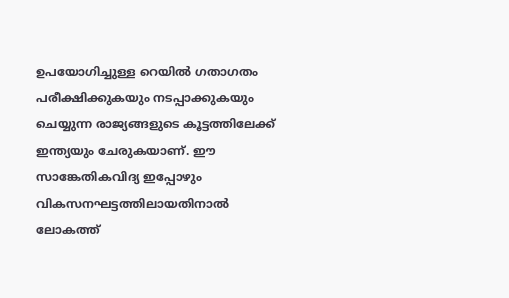ഉപയോഗിച്ചുള്ള റെയില്‍ ഗതാഗതം പരീക്ഷിക്കുകയും നടപ്പാക്കുകയും ചെയ്യുന്ന രാജ്യങ്ങളുടെ കൂട്ടത്തിലേക്ക് ഇന്ത്യയും ചേരുകയാണ്. ഈ സാങ്കേതികവിദ്യ ഇപ്പോഴും വികസനഘട്ടത്തിലായതിനാല്‍ ലോകത്ത്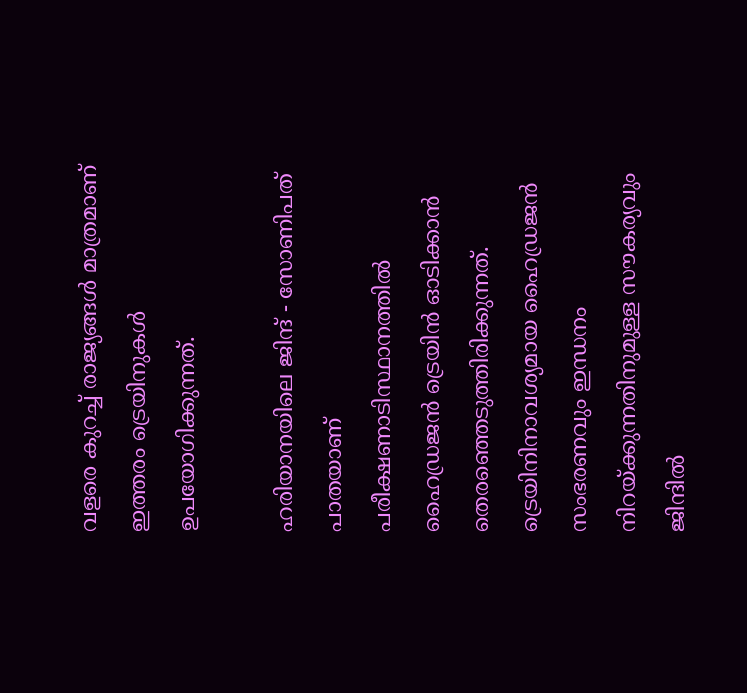വളരെ കുറച്ച് രാജ്യങ്ങള്‍ മാത്രമാണ് ഇത്തരം ട്രെയിനുകള്‍ ഉപയോഗിക്കുന്നത്.

ഹരിയാനയിലെ ജിന്ദ് - സോണിപത് പാതയാണ് പരീക്ഷണാടിസ്ഥാനത്തില്‍ ഹൈഡ്രജന്‍ ട്രെയിന്‍ ഓടിക്കാന്‍ തെരഞ്ഞെടുത്തിരിക്കുന്നത്. ട്രെയിനിനാവശ്യമായ ഹൈഡ്രജന്‍ സംഭരണവും ഇന്ധനം നിറയ്ക്കുന്നതിനുമുള്ള സൗകര്യവും ജിന്ദില്‍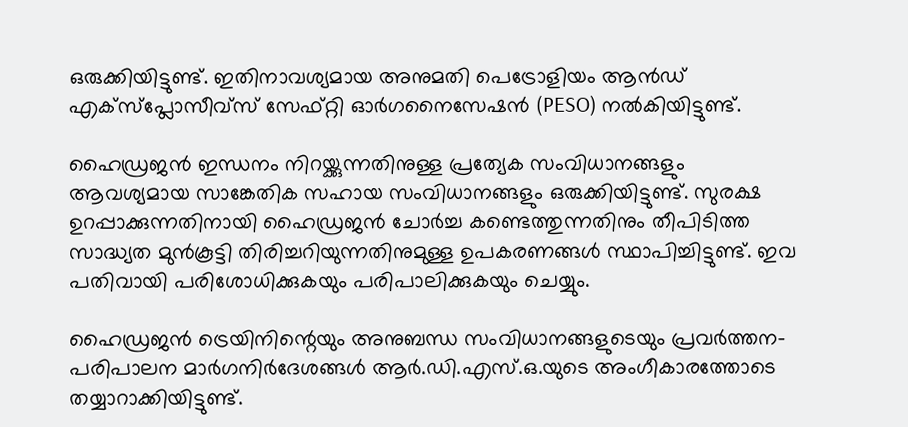ഒരുക്കിയിട്ടുണ്ട്. ഇതിനാവശ്യമായ അനുമതി പെട്രോളിയം ആന്‍ഡ് എക്‌സ്‌പ്ലോസീവ്‌സ് സേഫ്റ്റി ഓര്‍ഗനൈസേഷന്‍ (PESO) നല്‍കിയിട്ടുണ്ട്.

ഹൈഡ്രജന്‍ ഇന്ധനം നിറയ്ക്കുന്നതിനുള്ള പ്രത്യേക സംവിധാനങ്ങളും ആവശ്യമായ സാങ്കേതിക സഹായ സംവിധാനങ്ങളും ഒരുക്കിയിട്ടുണ്ട്. സുരക്ഷ ഉറപ്പാക്കുന്നതിനായി ഹൈഡ്രജന്‍ ചോര്‍ച്ച കണ്ടെത്തുന്നതിനും തീപിടിത്ത സാദ്ധ്യത മുന്‍കൂട്ടി തിരിച്ചറിയുന്നതിനുമുള്ള ഉപകരണങ്ങള്‍ സ്ഥാപിച്ചിട്ടുണ്ട്. ഇവ പതിവായി പരിശോധിക്കുകയും പരിപാലിക്കുകയും ചെയ്യും.

ഹൈഡ്രജന്‍ ട്രെയിനിന്റെയും അനുബന്ധ സംവിധാനങ്ങളുടെയും പ്രവര്‍ത്തന-പരിപാലന മാര്‍ഗനിര്‍ദേശങ്ങള്‍ ആര്‍.ഡി.എസ്.ഒ.യുടെ അംഗീകാരത്തോടെ തയ്യാറാക്കിയിട്ടുണ്ട്.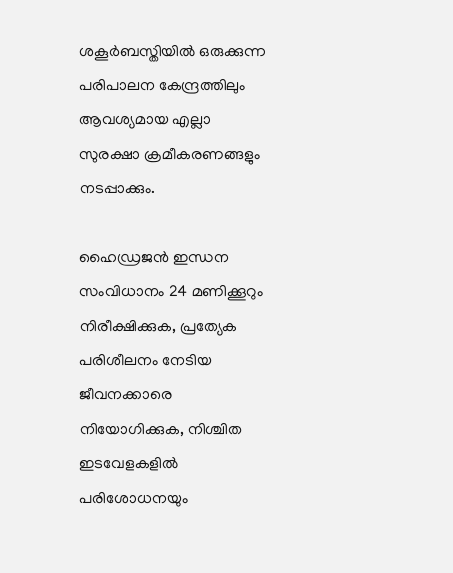ശകൂര്‍ബസ്തിയില്‍ ഒരുക്കുന്ന പരിപാലന കേന്ദ്രത്തിലും ആവശ്യമായ എല്ലാ സുരക്ഷാ ക്രമീകരണങ്ങളും നടപ്പാക്കും.

ഹൈഡ്രജന്‍ ഇന്ധന സംവിധാനം 24 മണിക്കൂറും നിരീക്ഷിക്കുക, പ്രത്യേക പരിശീലനം നേടിയ ജീവനക്കാരെ നിയോഗിക്കുക, നിശ്ചിത ഇടവേളകളില്‍ പരിശോധനയും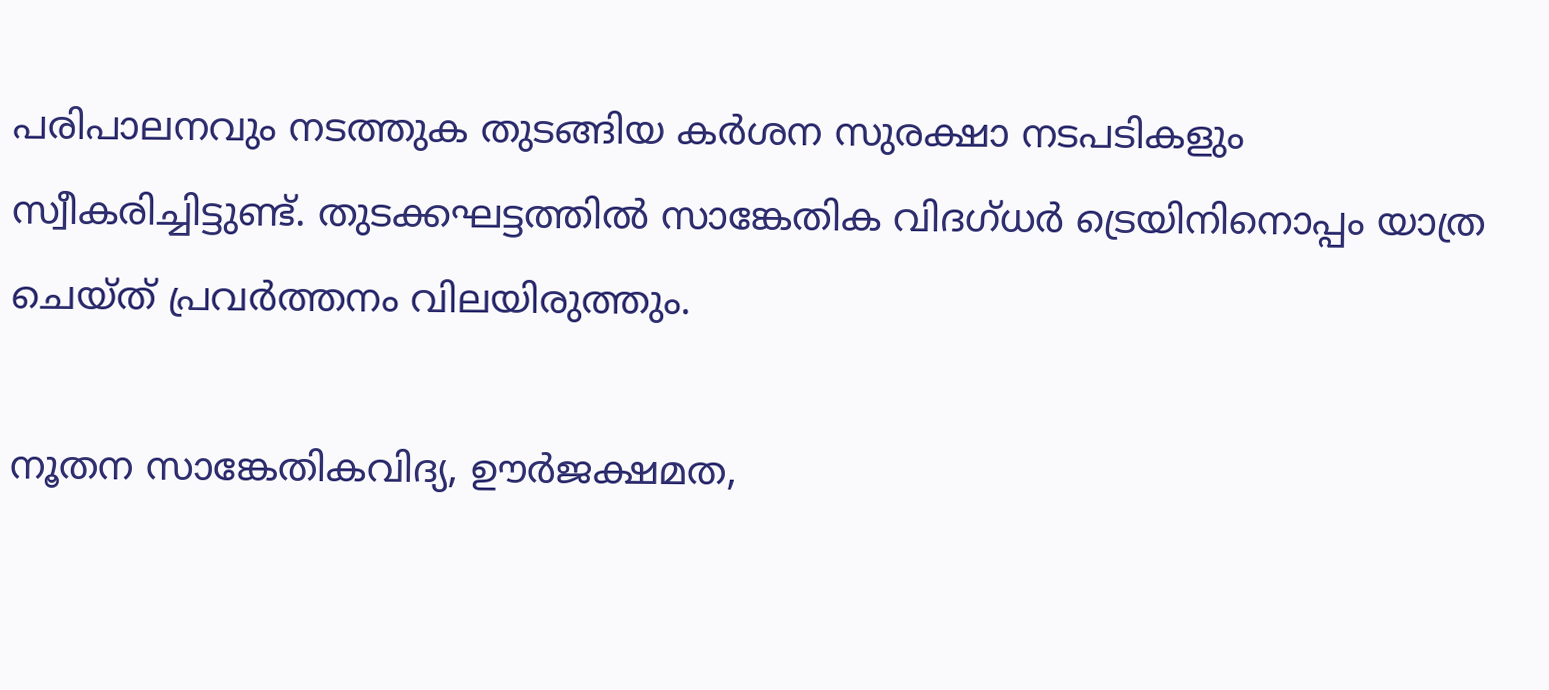പരിപാലനവും നടത്തുക തുടങ്ങിയ കര്‍ശന സുരക്ഷാ നടപടികളും സ്വീകരിച്ചിട്ടുണ്ട്. തുടക്കഘട്ടത്തില്‍ സാങ്കേതിക വിദഗ്ധര്‍ ട്രെയിനിനൊപ്പം യാത്ര ചെയ്ത് പ്രവര്‍ത്തനം വിലയിരുത്തും.

നൂതന സാങ്കേതികവിദ്യ, ഊര്‍ജക്ഷമത,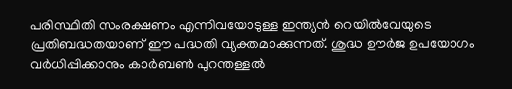പരിസ്ഥിതി സംരക്ഷണം എന്നിവയോടുള്ള ഇന്ത്യന്‍ റെയില്‍വേയുടെ പ്രതിബദ്ധതയാണ് ഈ പദ്ധതി വ്യക്തമാക്കുന്നത്. ശുദ്ധ ഊര്‍ജ ഉപയോഗം വര്‍ധിപ്പിക്കാനും കാര്‍ബണ്‍ പുറന്തള്ളല്‍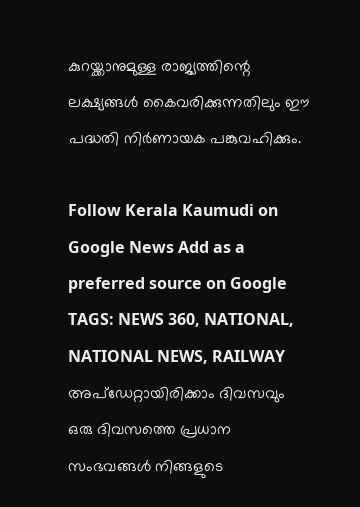കുറയ്ക്കാനുമുള്ള രാജ്യത്തിന്റെ ലക്ഷ്യങ്ങള്‍ കൈവരിക്കുന്നതിലും ഈ പദ്ധതി നിര്‍ണായക പങ്കുവഹിക്കും.

Follow Kerala Kaumudi on Google News Add as a preferred source on Google
TAGS: NEWS 360, NATIONAL, NATIONAL NEWS, RAILWAY
അപ്ഡേറ്റായിരിക്കാം ദിവസവും
ഒരു ദിവസത്തെ പ്രധാന സംഭവങ്ങൾ നിങ്ങളുടെ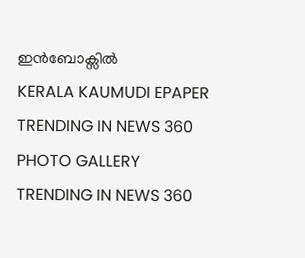ഇൻബോക്സിൽ
KERALA KAUMUDI EPAPER
TRENDING IN NEWS 360
PHOTO GALLERY
TRENDING IN NEWS 360